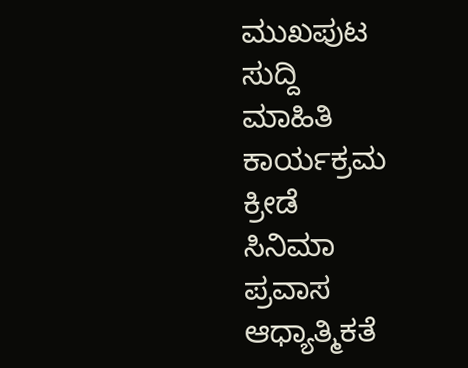ಮುಖಪುಟ
ಸುದ್ದಿ
ಮಾಹಿತಿ
ಕಾರ್ಯಕ್ರಮ
ಕ್ರೀಡೆ
ಸಿನಿಮಾ
ಪ್ರವಾಸ
ಆಧ್ಯಾತ್ಮಿಕತೆ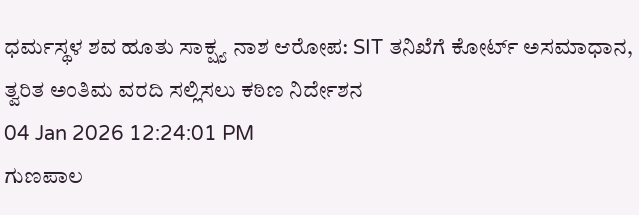ಧರ್ಮಸ್ಥಳ ಶವ ಹೂತು ಸಾಕ್ಷ್ಯ ನಾಶ ಆರೋಪ: SIT ತನಿಖೆಗೆ ಕೋರ್ಟ್ ಅಸಮಾಧಾನ, ತ್ವರಿತ ಅಂತಿಮ ವರದಿ ಸಲ್ಲಿಸಲು ಕಠಿಣ ನಿರ್ದೇಶನ
04 Jan 2026 12:24:01 PM
ಗುಣಪಾಲ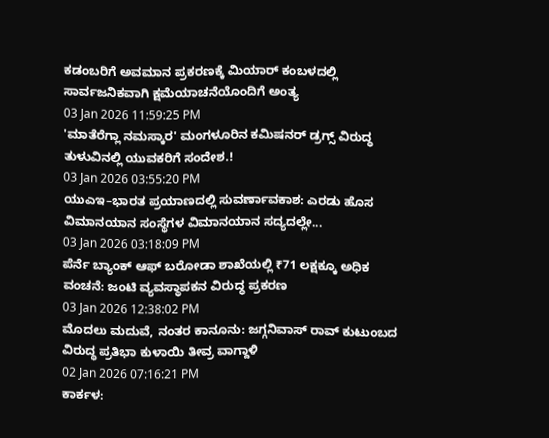ಕಡಂಬರಿಗೆ ಅವಮಾನ ಪ್ರಕರಣಕ್ಕೆ ಮಿಯಾರ್ ಕಂಬಳದಲ್ಲಿ ಸಾರ್ವಜನಿಕವಾಗಿ ಕ್ಷಮೆಯಾಚನೆಯೊಂದಿಗೆ ಅಂತ್ಯ
03 Jan 2026 11:59:25 PM
'ಮಾತೆರೆಗ್ಲಾ ನಮಸ್ಕಾರ' ಮಂಗಳೂರಿನ ಕಮಿಷನರ್ ಡ್ರಗ್ಸ್ ವಿರುದ್ಧ ತುಳುವಿನಲ್ಲಿ ಯುವಕರಿಗೆ ಸಂದೇಶ.!
03 Jan 2026 03:55:20 PM
ಯುಎಇ–ಭಾರತ ಪ್ರಯಾಣದಲ್ಲಿ ಸುವರ್ಣಾವಕಾಶ: ಎರಡು ಹೊಸ ವಿಮಾನಯಾನ ಸಂಸ್ಥೆಗಳ ವಿಮಾನಯಾನ ಸದ್ಯದಲ್ಲೇ...
03 Jan 2026 03:18:09 PM
ಪೆರ್ನೆ ಬ್ಯಾಂಕ್ ಆಫ್ ಬರೋಡಾ ಶಾಖೆಯಲ್ಲಿ ₹71 ಲಕ್ಷಕ್ಕೂ ಅಧಿಕ ವಂಚನೆ: ಜಂಟಿ ವ್ಯವಸ್ಥಾಪಕನ ವಿರುದ್ಧ ಪ್ರಕರಣ
03 Jan 2026 12:38:02 PM
ಮೊದಲು ಮದುವೆ, ನಂತರ ಕಾನೂನು: ಜಗ್ಗನಿವಾಸ್ ರಾವ್ ಕುಟುಂಬದ ವಿರುದ್ಧ ಪ್ರತಿಭಾ ಕುಳಾಯಿ ತೀವ್ರ ವಾಗ್ದಾಳಿ
02 Jan 2026 07:16:21 PM
ಕಾರ್ಕಳ: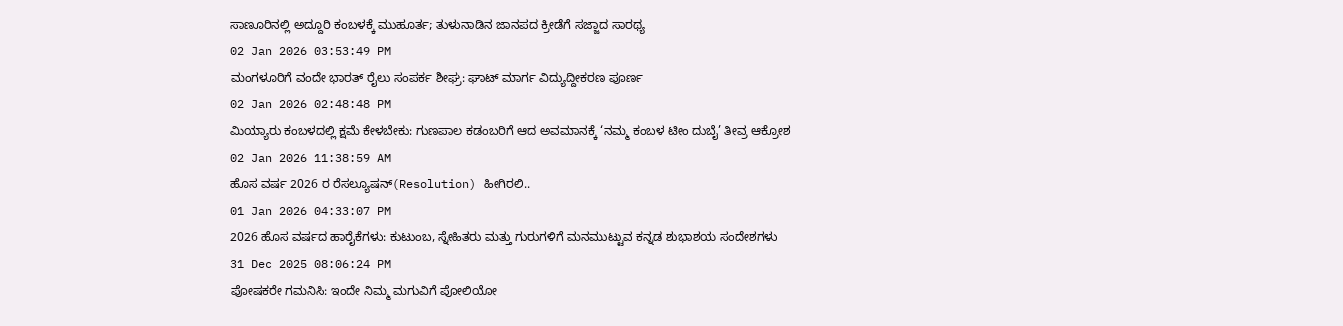ಸಾಣೂರಿನಲ್ಲಿ ಅದ್ದೂರಿ ಕಂಬಳಕ್ಕೆ ಮುಹೂರ್ತ; ತುಳುನಾಡಿನ ಜಾನಪದ ಕ್ರೀಡೆಗೆ ಸಜ್ಜಾದ ಸಾರಥ್ಯ
02 Jan 2026 03:53:49 PM
ಮಂಗಳೂರಿಗೆ ವಂದೇ ಭಾರತ್ ರೈಲು ಸಂಪರ್ಕ ಶೀಘ್ರ: ಘಾಟ್ ಮಾರ್ಗ ವಿದ್ಯುದ್ದೀಕರಣ ಪೂರ್ಣ
02 Jan 2026 02:48:48 PM
ಮಿಯ್ಯಾರು ಕಂಬಳದಲ್ಲಿ ಕ್ಷಮೆ ಕೇಳಬೇಕು: ಗುಣಪಾಲ ಕಡಂಬರಿಗೆ ಆದ ಅವಮಾನಕ್ಕೆ ‘ನಮ್ಮ ಕಂಬಳ ಟೀಂ ದುಬೈ’ ತೀವ್ರ ಆಕ್ರೋಶ
02 Jan 2026 11:38:59 AM
ಹೊಸ ವರ್ಷ 2026 ರ ರೆಸಲ್ಯೂಷನ್(Resolution) ಹೀಗಿರಲಿ..
01 Jan 2026 04:33:07 PM
2026 ಹೊಸ ವರ್ಷದ ಹಾರೈಕೆಗಳು: ಕುಟುಂಬ, ಸ್ನೇಹಿತರು ಮತ್ತು ಗುರುಗಳಿಗೆ ಮನಮುಟ್ಟುವ ಕನ್ನಡ ಶುಭಾಶಯ ಸಂದೇಶಗಳು
31 Dec 2025 08:06:24 PM
ಪೋಷಕರೇ ಗಮನಿಸಿ: ಇಂದೇ ನಿಮ್ಮ ಮಗುವಿಗೆ ಪೋಲಿಯೋ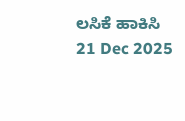ಲಸಿಕೆ ಹಾಕಿಸಿ
21 Dec 2025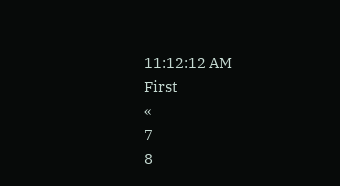11:12:12 AM
First
«
7
8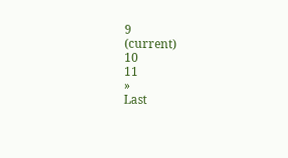9
(current)
10
11
»
Last